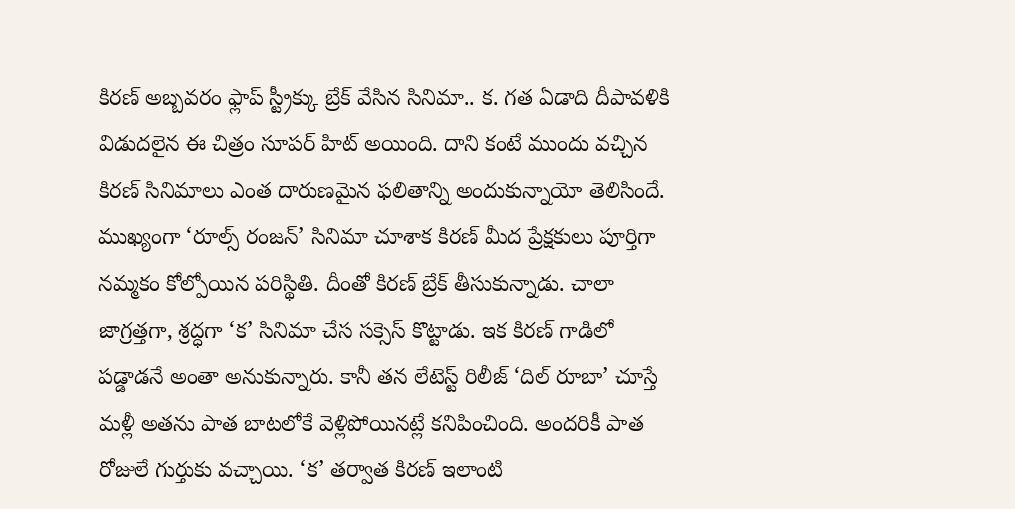కిరణ్ అబ్బవరం ఫ్లాప్ స్ట్రీక్కు బ్రేక్ వేసిన సినిమా.. క. గత ఏడాది దీపావళికి విడుదలైన ఈ చిత్రం సూపర్ హిట్ అయింది. దాని కంటే ముందు వచ్చిన కిరణ్ సినిమాలు ఎంత దారుణమైన ఫలితాన్ని అందుకున్నాయో తెలిసిందే. ముఖ్యంగా ‘రూల్స్ రంజన్’ సినిమా చూశాక కిరణ్ మీద ప్రేక్షకులు పూర్తిగా నమ్మకం కోల్పోయిన పరిస్థితి. దీంతో కిరణ్ బ్రేక్ తీసుకున్నాడు. చాలా జాగ్రత్తగా, శ్రద్ధగా ‘క’ సినిమా చేస సక్సెస్ కొట్టాడు. ఇక కిరణ్ గాడిలో పడ్డాడనే అంతా అనుకున్నారు. కానీ తన లేటెస్ట్ రిలీజ్ ‘దిల్ రూబా’ చూస్తే మళ్లీ అతను పాత బాటలోకే వెళ్లిపోయినట్లే కనిపించింది. అందరికీ పాత రోజులే గుర్తుకు వచ్చాయి. ‘క’ తర్వాత కిరణ్ ఇలాంటి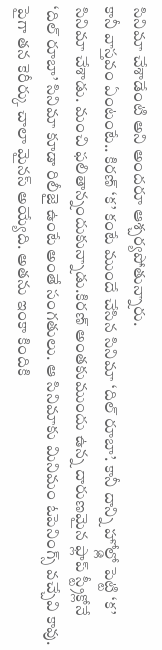సినిమా చేశాడేంటి అని అందరూ ఆశ్చర్యపోతున్నారు.
కానీ వాస్తవం ఏంటంటే.. కిరణ్ ‘క’ కంటే ముందే చేసిన సినిమా ‘దిల్ రూబా’. కానీ దాన్ని హోల్డ్లో పెట్టి ‘క’ సినిమా చేశాడు. మంచి ఫలితాన్నందుకున్నాడు.కిరణ్ అంతకుముందు ఉన్న దారుణమైన ఫ్లాప్ స్ట్రీక్లోనే ‘దిల్ రూబా’ సినిమా కూడా రిలీజై ఉంటే అంతే సంగతులు. ఆ సినిమాకు మినిమం ఓపెనింగ్స్ వచ్చేవి కావు. పైగా తన కెరీర్కు చాలా మైనస్ అయ్యేది. అతను ఇంకా కిందికి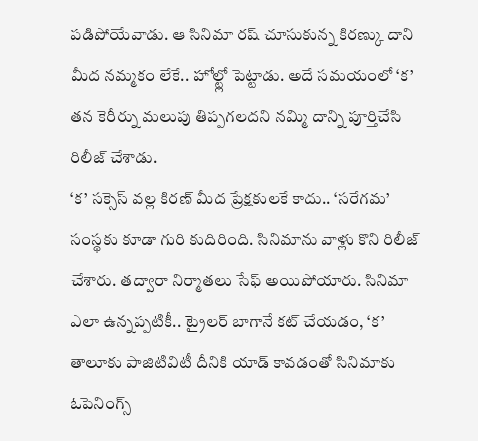పడిపోయేవాడు. ఆ సినిమా రష్ చూసుకున్న కిరణ్కు దాని మీద నమ్మకం లేకే.. హోల్ట్లో పెట్టాడు. అదే సమయంలో ‘క’ తన కెరీర్ను మలుపు తిప్పగలదని నమ్మి దాన్ని పూర్తిచేసి రిలీజ్ చేశాడు.
‘క’ సక్సెస్ వల్ల కిరణ్ మీద ప్రేక్షకులకే కాదు.. ‘సరేగమ’ సంస్థకు కూడా గురి కుదిరింది. సినిమాను వాళ్లు కొని రిలీజ్ చేశారు. తద్వారా నిర్మాతలు సేఫ్ అయిపోయారు. సినిమా ఎలా ఉన్నప్పటికీ.. ట్రైలర్ బాగానే కట్ చేయడం, ‘క’ తాలూకు పాజిటివిటీ దీనికి యాడ్ కావడంతో సినిమాకు ఓపెనింగ్స్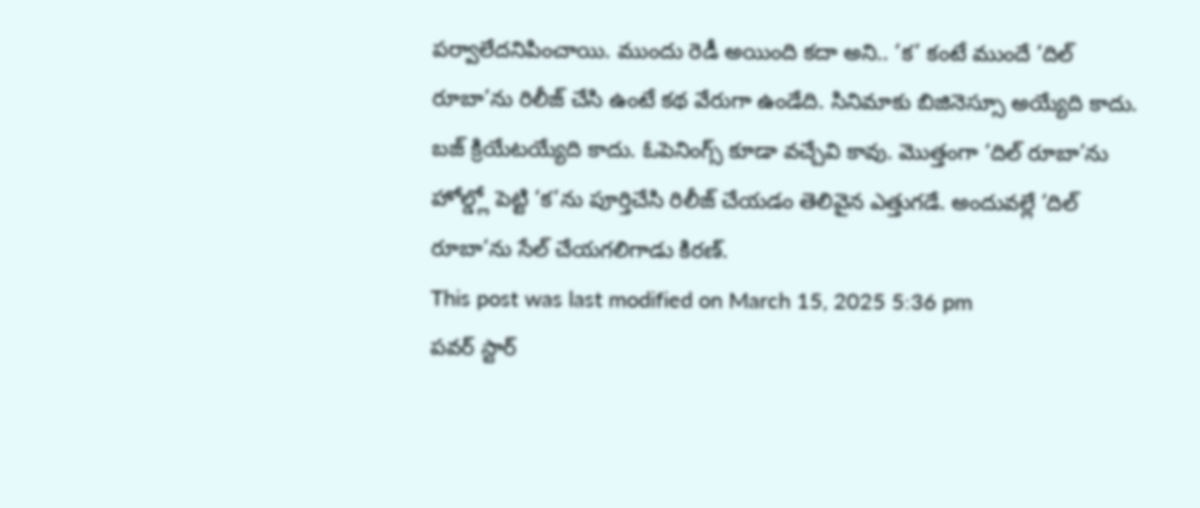పర్వాలేదనిపించాయి. ముందు రెడీ అయింది కదా అని.. ‘క’ కంటే ముందే ‘దిల్ రూబా’ను రిలీజ్ చేసి ఉంటే కథ వేరుగా ఉండేది. సినిమాకు బిజినెస్సూ అయ్యేది కాదు. బజ్ క్రియేటయ్యేది కాదు. ఓపెనింగ్స్ కూడా వచ్చేవి కావు. మొత్తంగా ‘దిల్ రూబా’ను హోల్డ్లో పెట్టి ‘క’ను పూర్తిచేసి రిలీజ్ చేయడం తెలివైన ఎత్తుగడే. అందువల్లే ‘దిల్ రూబా’ను సేల్ చేయగలిగాడు కిరణ్.
This post was last modified on March 15, 2025 5:36 pm
పవర్ స్టార్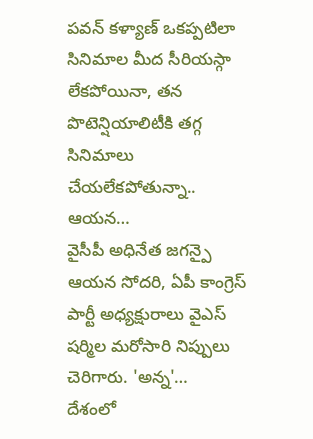పవన్ కళ్యాణ్ ఒకప్పటిలా సినిమాల మీద సీరియస్గా లేకపోయినా, తన పొటెన్షియాలిటీకి తగ్గ సినిమాలు చేయలేకపోతున్నా.. ఆయన…
వైసీపీ అధినేత జగన్పై ఆయన సోదరి, ఏపీ కాంగ్రెస్ పార్టీ అధ్యక్షురాలు వైఎస్ షర్మిల మరోసారి నిప్పులు చెరిగారు. 'అన్న'…
దేశంలో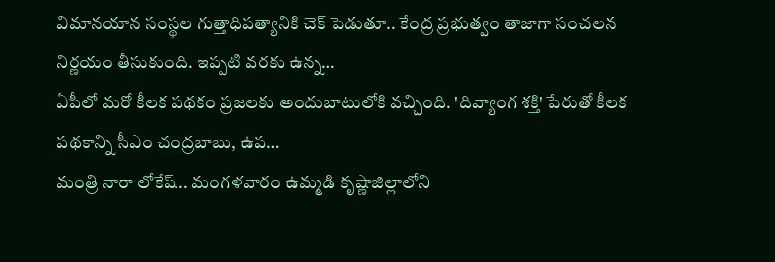విమానయాన సంస్థల గుత్తాధిపత్యానికి చెక్ పెడుతూ.. కేంద్ర ప్రభుత్వం తాజాగా సంచలన నిర్ణయం తీసుకుంది. ఇప్పటి వరకు ఉన్న…
ఏపీలో మరో కీలక పథకం ప్రజలకు అందుబాటులోకి వచ్చింది. 'దివ్యాంగ శక్తి' పేరుతో కీలక పథకాన్ని సీఎం చంద్రబాబు, ఉప…
మంత్రి నారా లోకేష్.. మంగళవారం ఉమ్మడి కృష్ణాజిల్లాలోని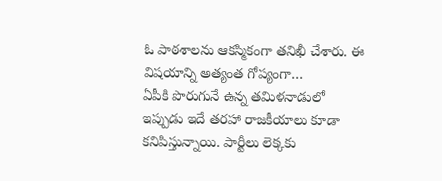ఓ పాఠశాలను ఆకస్మికంగా తనిఖీ చేశారు. ఈ విషయాన్ని అత్యంత గోప్యంగా…
ఏపీకి పొరుగునే ఉన్న తమిళనాడులో ఇప్పుడు ఇదే తరహా రాజకీయాలు కూడా కనిపిస్తున్నాయి. పార్టీలు లెక్కకు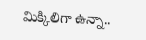మిక్కిలిగా ఉన్నా..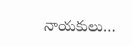నాయకులు…